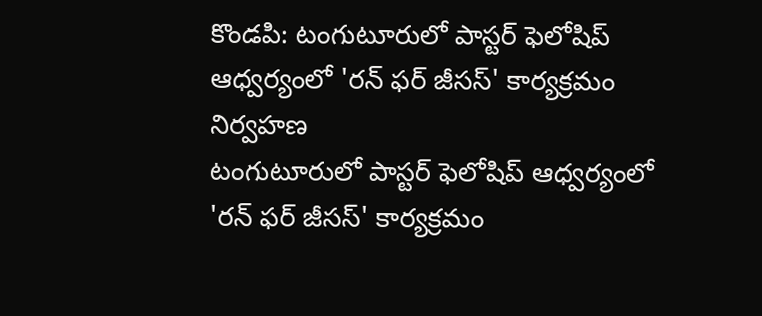కొండపి: టంగుటూరులో పాస్టర్ ఫెలోషిప్ ఆధ్వర్యంలో 'రన్ ఫర్ జీసస్' కార్యక్రమం నిర్వహణ
టంగుటూరులో పాస్టర్ ఫెలోషిప్ ఆధ్వర్యంలో 'రన్ ఫర్ జీసస్' కార్యక్రమం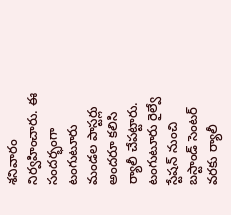శనివారం నిర్వహించారు. ఈ సందర్భంగా టంగుటూరు మండల పాస్టర్లు అందరూ కలిసి ర్యాలీ చేపట్టారు. టంగుటూరు రైల్వే స్టేషన్ నుంచి బస్టాండ్ సెంటర్ వరకు ర్యాలీ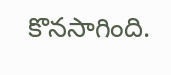కొనసాగింది.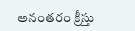అనంతరం క్రీస్తు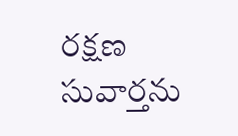రక్షణ సువార్తను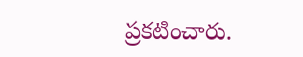ప్రకటించారు.